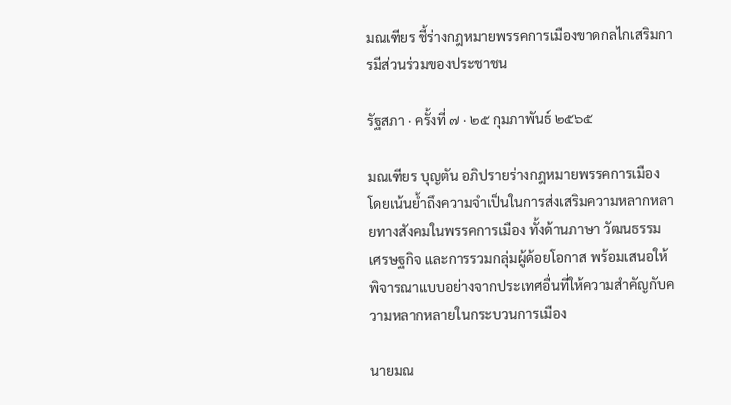มณเฑียร ชี้ร่างกฎหมายพรรคการเมืองขาดกลไกเสริมการมีส่วนร่วมของประชาชน

รัฐสภา · ครั้งที่ ๗ · ๒๕ กุมภาพันธ์ ๒๕๖๕

มณเฑียร บุญตัน อภิปรายร่างกฎหมายพรรคการเมือง โดยเน้นย้ำถึงความจำเป็นในการส่งเสริมความหลากหลายทางสังคมในพรรคการเมือง ทั้งด้านภาษา วัฒนธรรม เศรษฐกิจ และการรวมกลุ่มผู้ด้อยโอกาส พร้อมเสนอให้พิจารณาแบบอย่างจากประเทศอื่นที่ให้ความสำคัญกับความหลากหลายในกระบวนการเมือง

นายมณ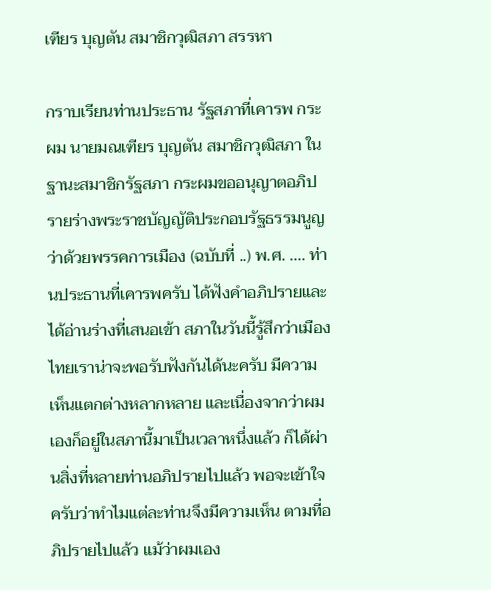เฑียร บุญตัน สมาชิกวุฒิสภา สรรหา

กราบเรียนท่านประธาน รัฐสภาที่เคารพ กระผม นายมณเฑียร บุญตัน สมาชิกวุฒิสภา ในฐานะสมาชิกรัฐสภา กระผมขออนุญาตอภิปรายร่างพระราชบัญญัติประกอบรัฐธรรมนูญว่าด้วยพรรคการเมือง (ฉบับที่ ..) พ.ศ. .... ท่านประธานที่เคารพครับ ได้ฟังคำอภิปรายและได้อ่านร่างที่เสนอเข้า สภาในวันนี้รู้สึกว่าเมืองไทยเราน่าจะพอรับฟังกันได้นะครับ มีความเห็นแตกต่างหลากหลาย และเนื่องจากว่าผมเองก็อยู่ในสภานี้มาเป็นเวลาหนึ่งแล้ว ก็ได้ผ่านสิ่งที่หลายท่านอภิปรายไปแล้ว พอจะเข้าใจครับว่าทำไมแต่ละท่านจึงมีความเห็น ตามที่อภิปรายไปแล้ว แม้ว่าผมเอง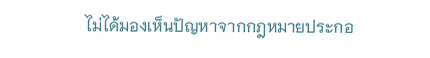ไม่ได้มองเห็นปัญหาจากกฎหมายประกอ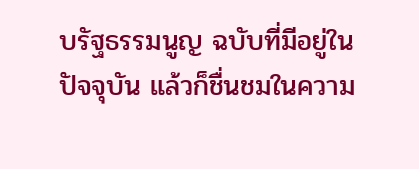บรัฐธรรมนูญ ฉบับที่มีอยู่ในปัจจุบัน แล้วก็ชื่นชมในความ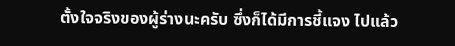ตั้งใจจริงของผู้ร่างนะครับ ซึ่งก็ได้มีการชี้แจง ไปแล้ว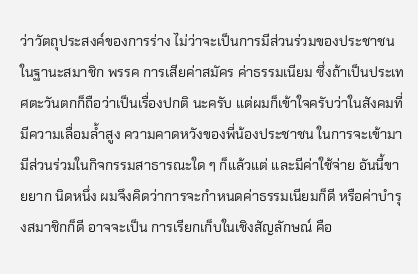ว่าวัตถุประสงค์ของการร่าง ไม่ว่าจะเป็นการมีส่วนร่วมของประชาชนในฐานะสมาชิก พรรค การเสียค่าสมัคร ค่าธรรมเนียม ซึ่งถ้าเป็นประเทศตะวันตกก็ถือว่าเป็นเรื่องปกติ นะครับ แต่ผมก็เข้าใจครับว่าในสังคมที่มีความเลื่อมล้ำสูง ความคาดหวังของพี่น้องประชาชน ในการจะเข้ามามีส่วนร่วมในกิจกรรมสาธารณะใด ๆ ก็แล้วแต่ และมีค่าใช้จ่าย อันนี้ขายยาก นิดหนึ่ง ผมจึงคิดว่าการจะกำหนดค่าธรรมเนียมก็ดี หรือค่าบำรุงสมาชิกก็ดี อาจจะเป็น การเรียกเก็บในเชิงสัญลักษณ์ คือ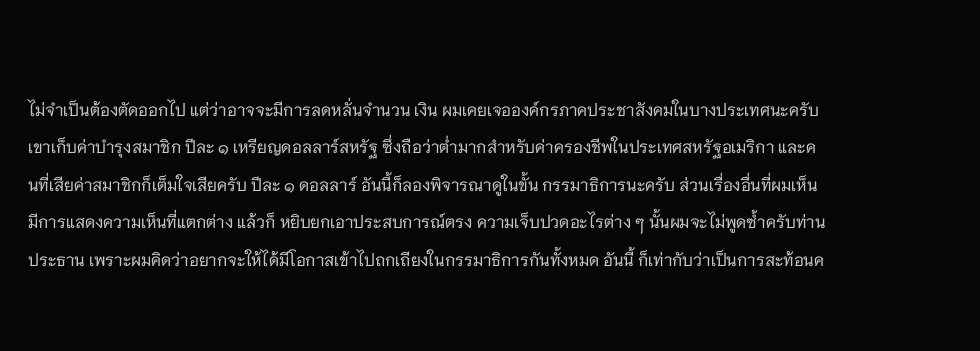ไม่จำเป็นต้องตัดออกไป แต่ว่าอาจจะมีการลดหลั่นจำนวน เงิน ผมเคยเจอองค์กรภาคประชาสังคมในบางประเทศนะครับ เขาเก็บค่าบำรุงสมาชิก ปีละ ๑ เหรียญดอลลาร์สหรัฐ ซึ่งถือว่าต่ำมากสำหรับค่าครองชีพในประเทศสหรัฐอเมริกา และคนที่เสียค่าสมาชิกก็เต็มใจเสียครับ ปีละ ๑ ดอลลาร์ อันนี้ก็ลองพิจารณาดูในขั้น กรรมาธิการนะครับ ส่วนเรื่องอื่นที่ผมเห็นมีการแสดงความเห็นที่แตกต่าง แล้วก็ หยิบยกเอาประสบการณ์ตรง ความเจ็บปวดอะไรต่าง ๆ นั้นผมจะไม่พูดซ้ำครับท่านประธาน เพราะผมคิดว่าอยากจะให้ได้มีโอกาสเข้าไปถกเถียงในกรรมาธิการกันทั้งหมด อันนี้ ก็เท่ากับว่าเป็นการสะท้อนค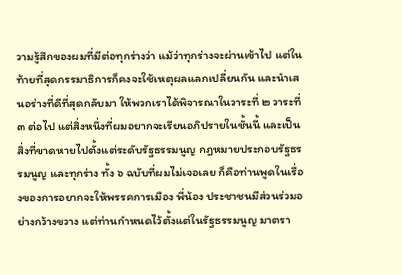วามรู้สึกของผมที่มีต่อทุกร่างว่า แม้ว่าทุกร่างจะผ่านเข้าไป แต่ในท้ายที่สุดกรรมาธิการก็คงจะใช้เหตุผลแลกเปลี่ยนกัน และนำเสนอร่างที่ดีที่สุดกลับมา ให้พวกเราได้พิจารณาในวาระที่ ๒ วาระที่ ๓ ต่อไป แต่สิ่งหนึ่งที่ผมอยากจะเรียนอภิปรายในชั้นนี้ และเป็นสิ่งที่ขาดหายไปตั้งแต่ระดับรัฐธรรมนูญ กฎหมายประกอบรัฐธรรมนูญ และทุกร่าง ทั้ง ๖ ฉบับที่ผมไม่เจอเลย ก็คือท่านพูดในเรื่องของการอยากจะให้พรรคการเมือง พี่น้อง ประชาชนมีส่วนร่วมอย่างกว้างขวาง แต่ท่านกำหนดไว้ตั้งแต่ในรัฐธรรมนูญ มาตรา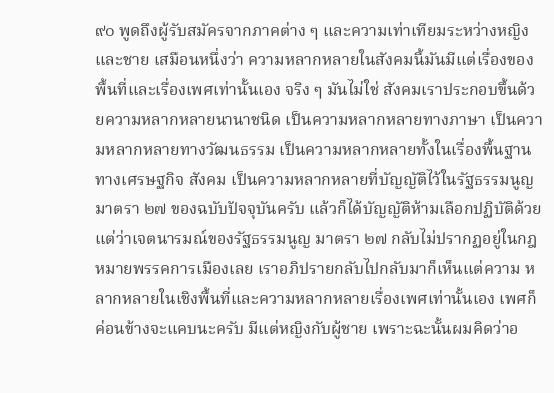๙๐ พูดถึงผู้รับสมัครจากภาคต่าง ๆ และความเท่าเทียมระหว่างหญิงและชาย เสมือนหนึ่งว่า ความหลากหลายในสังคมนี้มันมีแต่เรื่องของพื้นที่และเรื่องเพศเท่านั้นเอง จริง ๆ มันไม่ใช่ สังคมเราประกอบขึ้นด้วยความหลากหลายนานาชนิด เป็นความหลากหลายทางภาษา เป็นความหลากหลายทางวัฒนธรรม เป็นความหลากหลายทั้งในเรื่องพื้นฐานทางเศรษฐกิจ สังคม เป็นความหลากหลายที่บัญญัติไว้ในรัฐธรรมนูญ มาตรา ๒๗ ของฉบับปัจจุบันครับ แล้วก็ได้บัญญัติห้ามเลือกปฏิบัติด้วย แต่ว่าเจตนารมณ์ของรัฐธรรมนูญ มาตรา ๒๗ กลับไม่ปรากฏอยู่ในกฎหมายพรรคการเมืองเลย เราอภิปรายกลับไปกลับมาก็เห็นแต่ความ หลากหลายในเชิงพื้นที่และความหลากหลายเรื่องเพศเท่านั้นเอง เพศก็ค่อนข้างจะแคบนะครับ มีแต่หญิงกับผู้ชาย เพราะฉะนั้นผมคิดว่าอ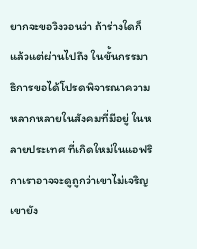ยากจะขอวิงวอนว่า ถ้าร่างใดก็แล้วแต่ผ่านไปถึง ในขั้นกรรมาธิการขอได้โปรดพิจารณาความหลากหลายในสังคมที่มีอยู่ ในหลายประเทศ ที่เกิดใหม่ในแอฟริกาเราอาจจะดูถูกว่าเขาไม่เจริญ เขายัง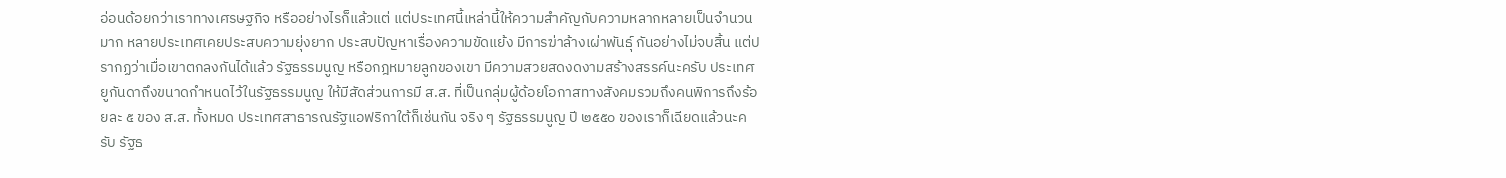อ่อนด้อยกว่าเราทางเศรษฐกิจ หรืออย่างไรก็แล้วแต่ แต่ประเทศนี้เหล่านี้ให้ความสำคัญกับความหลากหลายเป็นจำนวนมาก หลายประเทศเคยประสบความยุ่งยาก ประสบปัญหาเรื่องความขัดแย้ง มีการฆ่าล้างเผ่าพันธุ์ กันอย่างไม่จบสิ้น แต่ปรากฏว่าเมื่อเขาตกลงกันได้แล้ว รัฐธรรมนูญ หรือกฎหมายลูกของเขา มีความสวยสดงดงามสร้างสรรค์นะครับ ประเทศยูกันดาถึงขนาดกำหนดไว้ในรัฐธรรมนูญ ให้มีสัดส่วนการมี ส.ส. ที่เป็นกลุ่มผู้ด้อยโอกาสทางสังคมรวมถึงคนพิการถึงร้อยละ ๕ ของ ส.ส. ทั้งหมด ประเทศสาธารณรัฐแอฟริกาใต้ก็เช่นกัน จริง ๆ รัฐธรรมนูญ ปี ๒๕๕๐ ของเราก็เฉียดแล้วนะครับ รัฐธ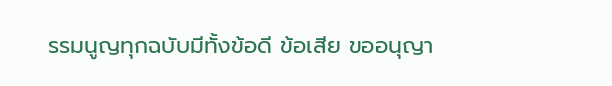รรมนูญทุกฉบับมีทั้งข้อดี ข้อเสีย ขออนุญา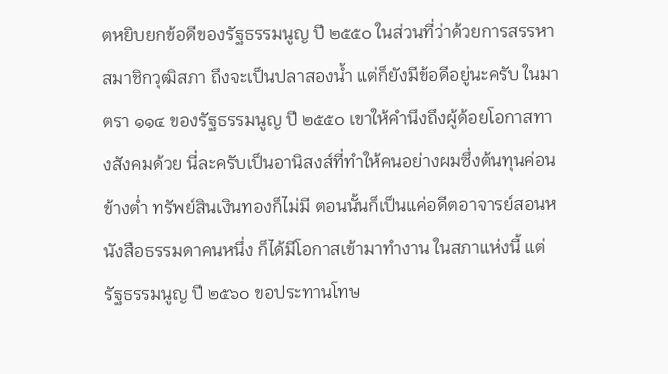ตหยิบยกข้อดีของรัฐธรรมนูญ ปี ๒๕๕๐ ในส่วนที่ว่าด้วยการสรรหาสมาชิกวุฒิสภา ถึงจะเป็นปลาสองน้ำ แต่ก็ยังมีข้อดีอยู่นะครับ ในมาตรา ๑๑๔ ของรัฐธรรมนูญ ปี ๒๕๕๐ เขาให้คำนึงถึงผู้ด้อยโอกาสทางสังคมด้วย นี่ละครับเป็นอานิสงส์ที่ทำให้คนอย่างผมซึ่งต้นทุนค่อนข้างต่ำ ทรัพย์สินเงินทองก็ไม่มี ตอนนั้นก็เป็นแค่อดีตอาจารย์สอนหนังสือธรรมดาคนหนึ่ง ก็ได้มีโอกาสเข้ามาทำงาน ในสภาแห่งนี้ แต่รัฐธรรมนูญ ปี ๒๕๖๐ ขอประทานโทษ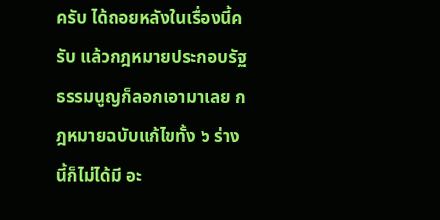ครับ ได้ถอยหลังในเรื่องนี้ครับ แล้วกฎหมายประกอบรัฐธรรมนูญก็ลอกเอามาเลย กฎหมายฉบับแก้ไขทั้ง ๖ ร่างนี้ก็ไม่ได้มี อะ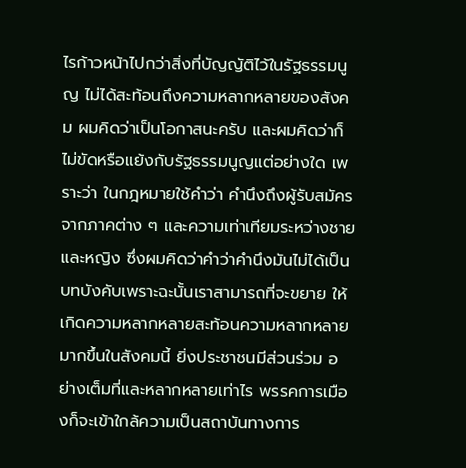ไรก้าวหน้าไปกว่าสิ่งที่บัญญัติไว้ในรัฐธรรมนูญ ไม่ได้สะท้อนถึงความหลากหลายของสังคม ผมคิดว่าเป็นโอกาสนะครับ และผมคิดว่าก็ไม่ขัดหรือแย้งกับรัฐธรรมนูญแต่อย่างใด เพราะว่า ในกฎหมายใช้คำว่า คำนึงถึงผู้รับสมัครจากภาคต่าง ๆ และความเท่าเทียมระหว่างชาย และหญิง ซึ่งผมคิดว่าคำว่าคำนึงมันไม่ได้เป็นบทบังคับเพราะฉะนั้นเราสามารถที่จะขยาย ให้เกิดความหลากหลายสะท้อนความหลากหลายมากขึ้นในสังคมนี้ ยิ่งประชาชนมีส่วนร่วม อย่างเต็มที่และหลากหลายเท่าไร พรรคการเมืองก็จะเข้าใกล้ความเป็นสถาบันทางการ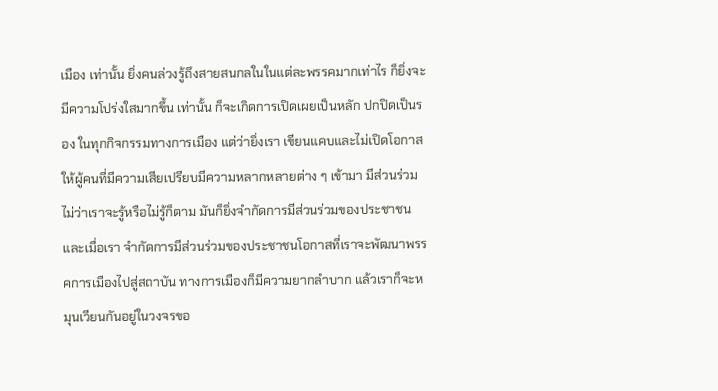เมือง เท่านั้น ยิ่งคนล่วงรู้ถึงสายสนกลในในแต่ละพรรคมากเท่าไร ก็ยิ่งจะมีความโปร่งใสมากขึ้น เท่านั้น ก็จะเกิดการเปิดเผยเป็นหลัก ปกปิดเป็นรอง ในทุกกิจกรรมทางการเมือง แต่ว่ายิ่งเรา เขียนแคบและไม่เปิดโอกาสให้ผู้คนที่มีความเสียเปรียบมีความหลากหลายต่าง ๆ เข้ามา มีส่วนร่วม ไม่ว่าเราจะรู้หรือไม่รู้ก็ตาม มันก็ยิ่งจำกัดการมีส่วนร่วมของประชาชน และเมื่อเรา จำกัดการมีส่วนร่วมของประชาชนโอกาสที่เราจะพัฒนาพรรคการเมืองไปสู่สถาบัน ทางการเมืองก็มีความยากลำบาก แล้วเราก็จะหมุนเวียนกันอยู่ในวงจรขอ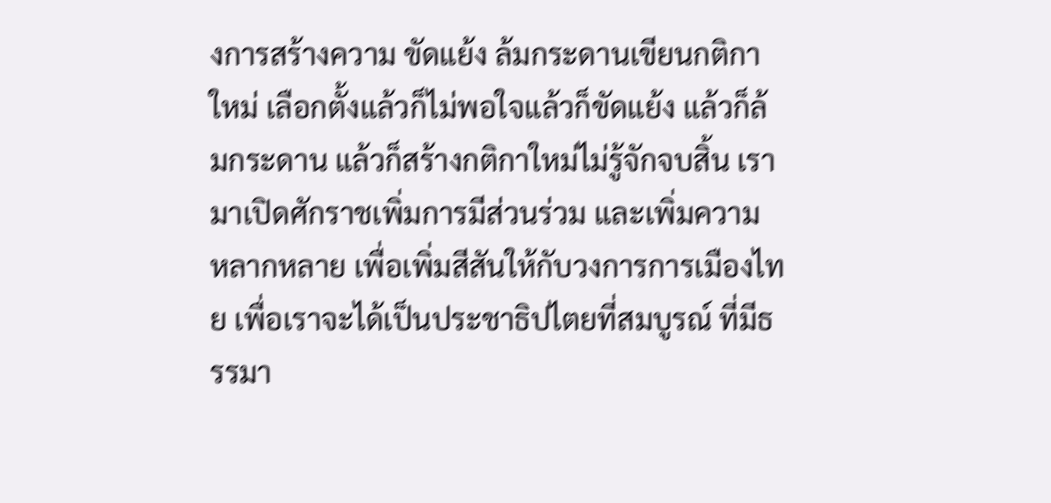งการสร้างความ ขัดแย้ง ล้มกระดานเขียนกติกาใหม่ เลือกตั้งแล้วก็ไม่พอใจแล้วก็ขัดแย้ง แล้วก็ล้มกระดาน แล้วก็สร้างกติกาใหม่ไม่รู้จักจบสิ้น เรามาเปิดศักราชเพิ่มการมีส่วนร่วม และเพิ่มความ หลากหลาย เพื่อเพิ่มสีสันให้กับวงการการเมืองไทย เพื่อเราจะได้เป็นประชาธิปไตยที่สมบูรณ์ ที่มีธรรมา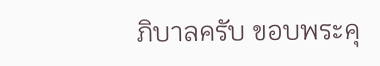ภิบาลครับ ขอบพระคุ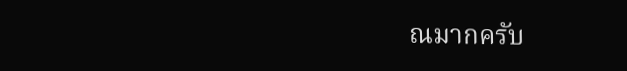ณมากครับ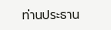ท่านประธาน